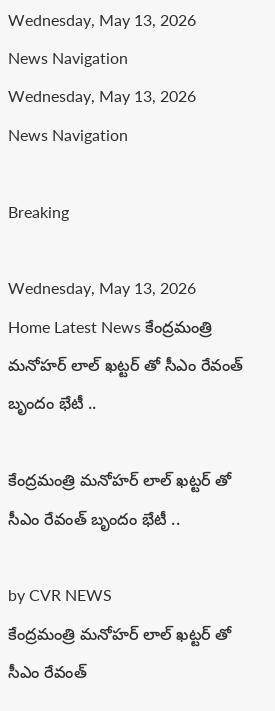Wednesday, May 13, 2026
News Navigation
Wednesday, May 13, 2026
News Navigation

Breaking

Wednesday, May 13, 2026
Home Latest News కేంద్రమంత్రి మనోహర్ లాల్ ఖట్టర్ తో సీఎం రేవంత్ బృందం భేటీ ..

కేంద్రమంత్రి మనోహర్ లాల్ ఖట్టర్ తో సీఎం రేవంత్ బృందం భేటీ ..

by CVR NEWS
కేంద్రమంత్రి మనోహర్ లాల్ ఖట్టర్ తో సీఎం రేవంత్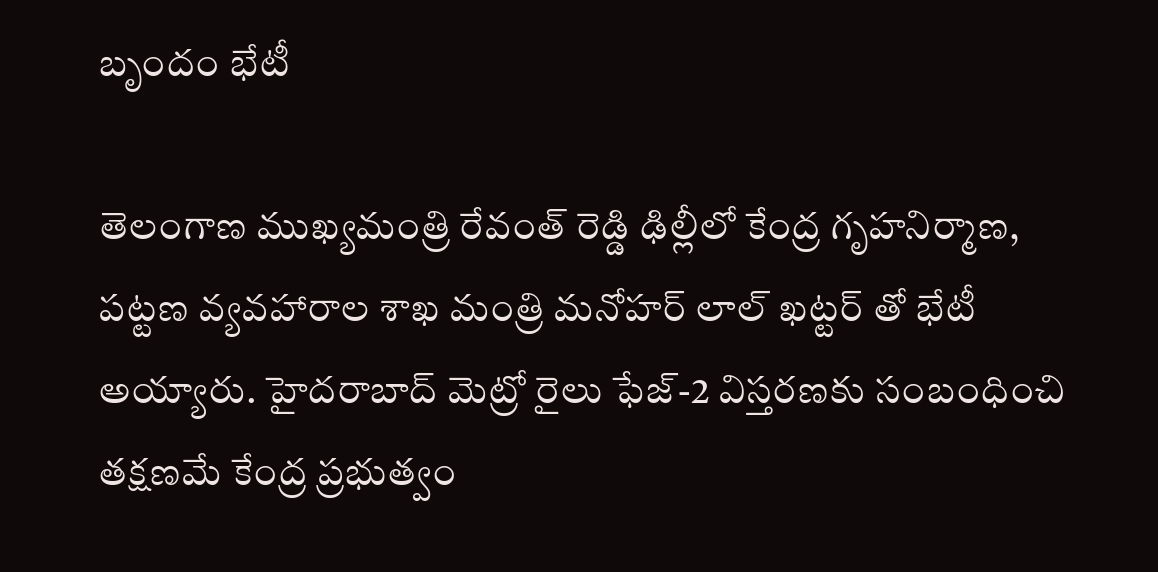బృందం భేటీ

తెలంగాణ ముఖ్యమంత్రి రేవంత్ రెడ్డి ఢిల్లీలో కేంద్ర గృహనిర్మాణ, పట్టణ వ్యవహారాల శాఖ మంత్రి మనోహర్ లాల్ ఖట్టర్ తో భేటీ అయ్యారు. హైదరాబాద్ మెట్రో రైలు ఫేజ్-2 విస్తరణకు సంబంధించి తక్షణమే కేంద్ర ప్రభుత్వం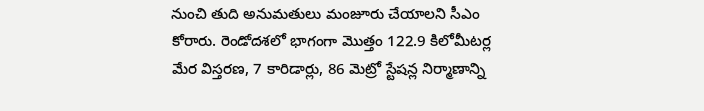నుంచి తుది అనుమతులు మంజూరు చేయాలని సీఎం కోరారు. రెండోదశలో భాగంగా మొత్తం 122.9 కిలోమీటర్ల మేర విస్తరణ, 7 కారిడార్లు, 86 మెట్రో స్టేషన్ల నిర్మాణాన్ని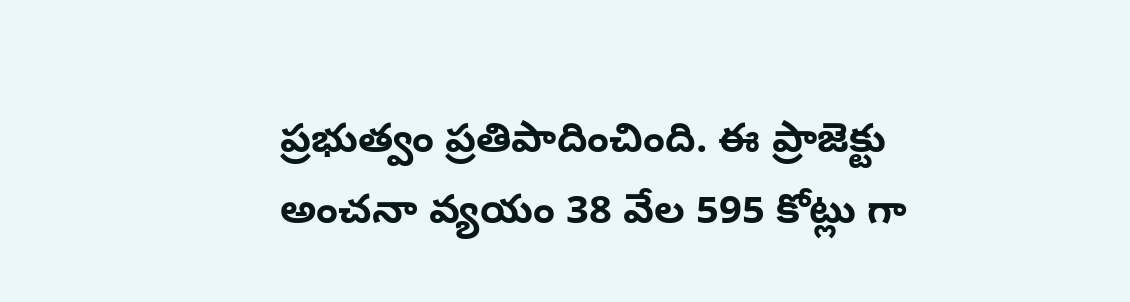ప్రభుత్వం ప్రతిపాదించింది. ఈ ప్రాజెక్టు అంచనా వ్యయం 38 వేల 595 కోట్లు గా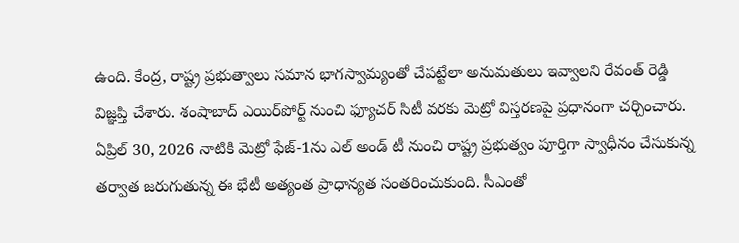ఉంది. కేంద్ర, రాష్ట్ర ప్రభుత్వాలు సమాన భాగస్వామ్యంతో చేపట్టేలా అనుమతులు ఇవ్వాలని రేవంత్ రెడ్డి విజ్ఞప్తి చేశారు. శంషాబాద్ ఎయిర్‌పోర్ట్ నుంచి ఫ్యూచర్ సిటీ వరకు మెట్రో విస్తరణపై ప్రధానంగా చర్చించారు.
ఏప్రిల్ 30, 2026 నాటికి మెట్రో ఫేజ్-1ను ఎల్ అండ్ టీ నుంచి రాష్ట్ర ప్రభుత్వం పూర్తిగా స్వాధీనం చేసుకున్న తర్వాత జరుగుతున్న ఈ భేటీ అత్యంత ప్రాధాన్యత సంతరించుకుంది. సీఎంతో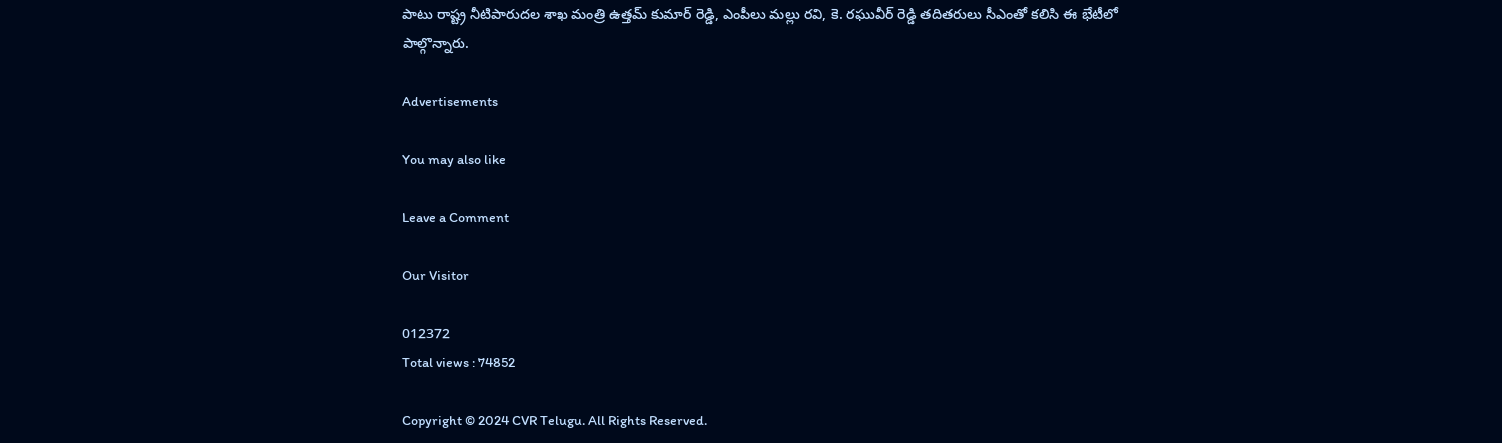పాటు రాష్ట్ర నీటిపారుదల శాఖ మంత్రి ఉత్తమ్ కుమార్ రెడ్డి, ఎంపీలు మల్లు రవి, కె. రఘువీర్ రెడ్డి తదితరులు సీఎంతో కలిసి ఈ భేటీలో పాల్గొన్నారు.

Advertisements

You may also like

Leave a Comment

Our Visitor

012372
Total views : 74852

Copyright © 2024 CVR Telugu. All Rights Reserved.